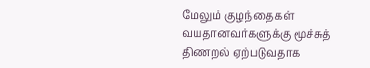மேலும் குழந்தைகள் வயதானவர்களுக்கு மூச்சுத் திணறல் ஏற்படுவதாக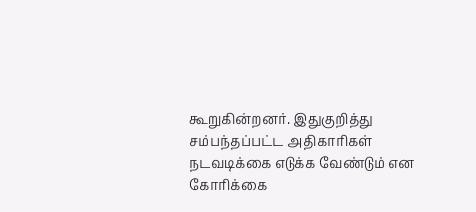கூறுகின்றனர். இதுகுறித்து சம்பந்தப்பட்ட அதிகாரிகள் நடவடிக்கை எடுக்க வேண்டும் என கோரிக்கை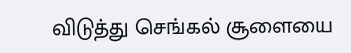விடுத்து செங்கல் சூளையை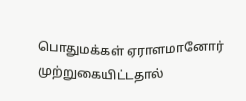பொதுமக்கள் ஏராளமானோர் முற்றுகையிட்டதால்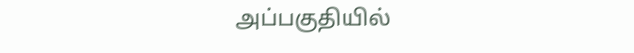அப்பகுதியில்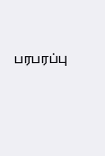பரபரப்பு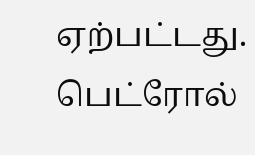ஏற்பட்டது.
பெட்ரோல்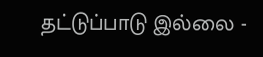தட்டுப்பாடு இல்லை -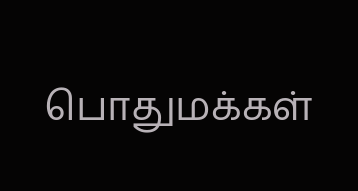பொதுமக்கள்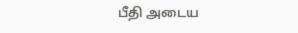பீதி அடைய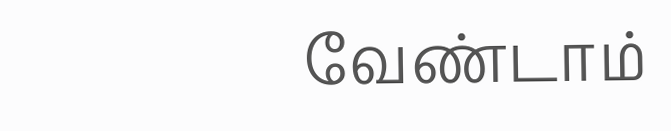வேண்டாம்